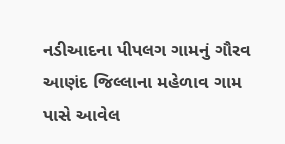નડીઆદના પીપલગ ગામનું ગૌરવ
આણંદ જિલ્લાના મહેળાવ ગામ પાસે આવેલ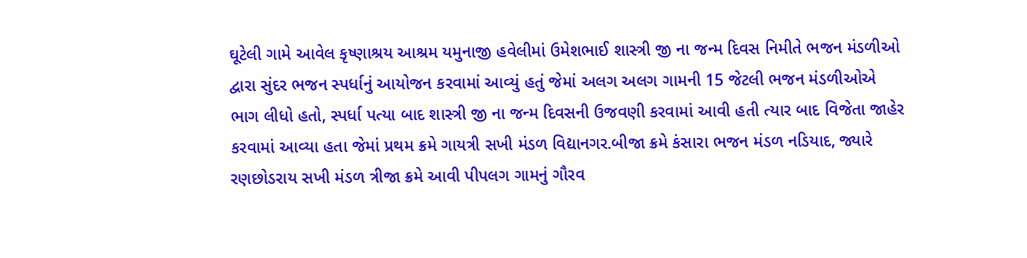ઘૂટેલી ગામે આવેલ કૃષ્ણાશ્રય આશ્રમ યમુનાજી હવેલીમાં ઉમેશભાઈ શાસ્ત્રી જી ના જન્મ દિવસ નિમીતે ભજન મંડળીઓ દ્વારા સુંદર ભજન સ્પર્ધાનું આયોજન કરવામાં આવ્યું હતું જેમાં અલગ અલગ ગામની 15 જેટલી ભજન મંડળીઓએ ભાગ લીધો હતો, સ્પર્ધા પત્યા બાદ શાસ્ત્રી જી ના જન્મ દિવસની ઉજવણી કરવામાં આવી હતી ત્યાર બાદ વિજેતા જાહેર કરવામાં આવ્યા હતા જેમાં પ્રથમ ક્રમે ગાયત્રી સખી મંડળ વિદ્યાનગર.બીજા ક્રમે કંસારા ભજન મંડળ નડિયાદ, જ્યારે રણછોડરાય સખી મંડળ ત્રીજા ક્રમે આવી પીપલગ ગામનું ગૌરવ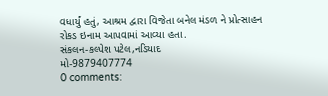વધાર્યું હતું, આશ્રમ દ્વારા વિજેતા બનેલ મંડળ ને પ્રોત્સાહન રોકડ ઇનામ આપવામાં આવ્યા હતા.
સંકલન-કલ્પેશ પટેલ,નડિયાદ
મો-9879407774
0 comments: